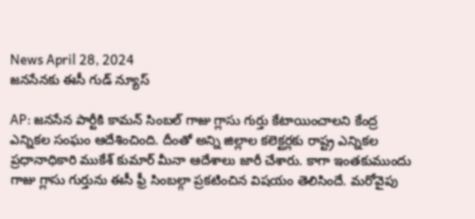News April 28, 2024
జనసేనకు ఈసీ గుడ్ న్యూస్

AP: జనసేన పార్టీకి కామన్ సింబల్ గాజు గ్లాసు గుర్తు కేటాయించాలని కేంద్ర ఎన్నికల సంఘం ఆదేశించింది. దీంతో అన్ని జిల్లాల కలెక్టర్లకు రాష్ట్ర ఎన్నికల ప్రధానాధికారి ముకేశ్ కుమార్ మీనా ఆదేశాలు జారీ చేశారు. కాగా ఇంతకుముందు గాజు గ్లాసు గుర్తును ఈసీ ఫ్రీ సింబల్గా ప్రకటించిన విషయం తెలిసిందే. మరోవైపు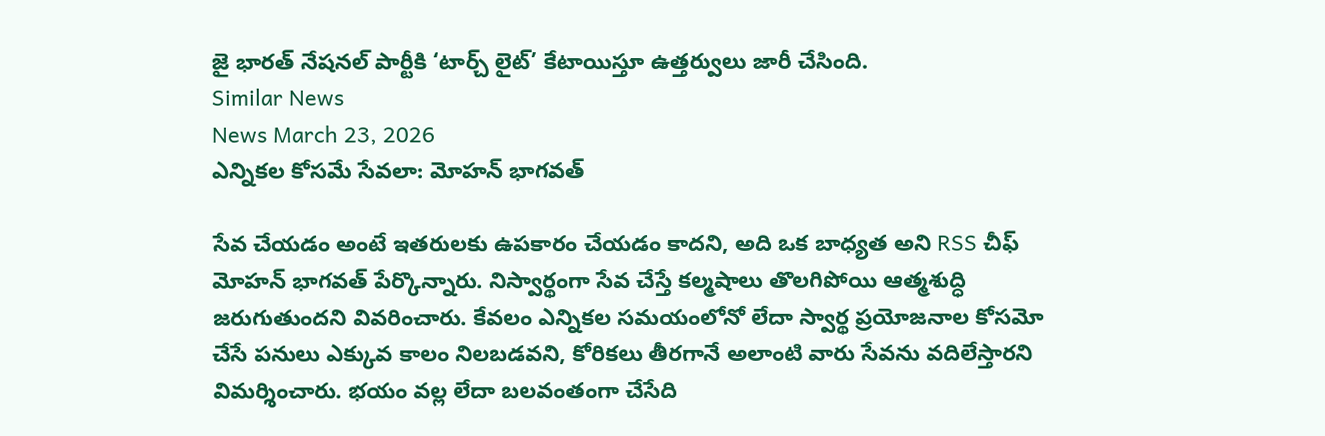జై భారత్ నేషనల్ పార్టీకి ‘టార్చ్ లైట్’ కేటాయిస్తూ ఉత్తర్వులు జారీ చేసింది.
Similar News
News March 23, 2026
ఎన్నికల కోసమే సేవలా: మోహన్ భాగవత్

సేవ చేయడం అంటే ఇతరులకు ఉపకారం చేయడం కాదని, అది ఒక బాధ్యత అని RSS చీఫ్ మోహన్ భాగవత్ పేర్కొన్నారు. నిస్వార్థంగా సేవ చేస్తే కల్మషాలు తొలగిపోయి ఆత్మశుద్ధి జరుగుతుందని వివరించారు. కేవలం ఎన్నికల సమయంలోనో లేదా స్వార్థ ప్రయోజనాల కోసమో చేసే పనులు ఎక్కువ కాలం నిలబడవని, కోరికలు తీరగానే అలాంటి వారు సేవను వదిలేస్తారని విమర్శించారు. భయం వల్ల లేదా బలవంతంగా చేసేది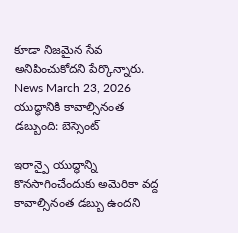కూడా నిజమైన సేవ అనిపించుకోదని పేర్కొన్నారు.
News March 23, 2026
యుద్ధానికి కావాల్సినంత డబ్బుంది: బెస్సెంట్

ఇరాన్పై యుద్ధాన్ని కొనసాగించేందుకు అమెరికా వద్ద కావాల్సినంత డబ్బు ఉందని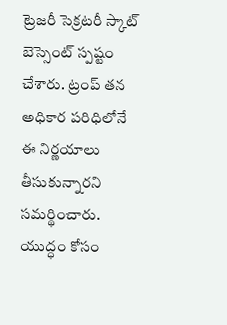ట్రెజరీ సెక్రటరీ స్కాట్ బెస్సెంట్ స్పష్టం చేశారు. ట్రంప్ తన అధికార పరిధిలోనే ఈ నిర్ణయాలు తీసుకున్నారని సమర్థించారు. యుద్ధం కోసం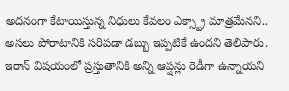అదనంగా కేటాయిస్తున్న నిధులు కేవలం ఎక్స్ట్రా మాత్రమేనని.. అసలు పోరాటానికి సరిపడా డబ్బు ఇప్పటికే ఉందని తెలిపారు. ఇరాన్ విషయంలో ప్రస్తుతానికి అన్ని ఆప్షన్లు రెడీగా ఉన్నాయని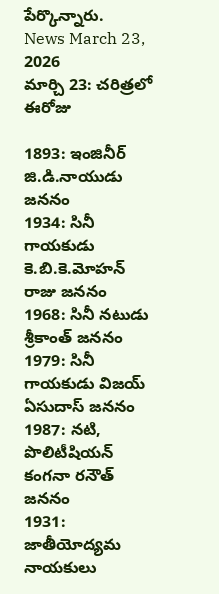పేర్కొన్నారు.
News March 23, 2026
మార్చి 23: చరిత్రలో ఈరోజు

1893: ఇంజినీర్ జి.డి.నాయుడు జననం
1934: సినీ గాయకుడు కె.బి.కె.మోహన్ రాజు జననం
1968: సినీ నటుడు శ్రీకాంత్ జననం
1979: సినీ గాయకుడు విజయ్ ఏసుదాస్ జననం
1987: నటి, పొలిటీషియన్ కంగనా రనౌత్ జననం
1931: జాతీయోద్యమ నాయకులు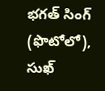భగత్ సింగ్ (ఫొటోలో), సుఖ్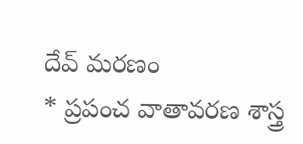దేవ్ మరణం
* ప్రపంచ వాతావరణ శాస్త్ర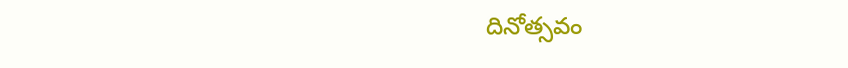దినోత్సవం